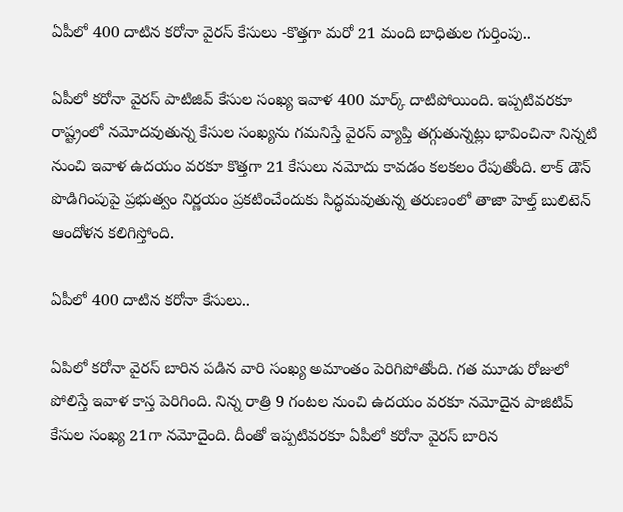ఏపీలో 400 దాటిన కరోనా వైరస్ కేసులు -కొత్తగా మరో 21 మంది బాధితుల గుర్తింపు..

ఏపీలో కరోనా వైరస్ పాటిజివ్ కేసుల సంఖ్య ఇవాళ 400 మార్క్ దాటిపోయింది. ఇప్పటివరకూ రాష్ట్రంలో నమోదవుతున్న కేసుల సంఖ్యను గమనిస్తే వైరస్ వ్యాప్తి తగ్గుతున్నట్లు భావించినా నిన్నటి నుంచి ఇవాళ ఉదయం వరకూ కొత్తగా 21 కేసులు నమోదు కావడం కలకలం రేపుతోంది. లాక్ డౌన్‌ పొడిగింపుపై ప్రభుత్వం నిర్ణయం ప్రకటించేందుకు సిద్ధమవుతున్న తరుణంలో తాజా హెల్త్ బులిటెన్ ఆందోళన కలిగిస్తోంది.

ఏపీలో 400 దాటిన కరోనా కేసులు..

ఏపిలో కరోనా వైరస్ బారిన పడిన వారి సంఖ్య అమాంతం పెరిగిపోతోంది. గత మూడు రోజులో పోలిస్తే ఇవాళ కాస్త పెరిగింది. నిన్న రాత్రి 9 గంటల నుంచి ఉదయం వరకూ నమోదైన పాజిటివ్ కేసుల సంఖ్య 21గా నమోదైంది. దీంతో ఇప్పటివరకూ ఏపీలో కరోనా వైరస్ బారిన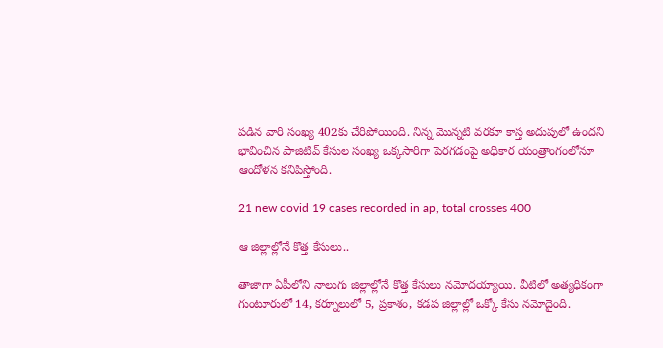పడిన వారి సంఖ్య 402కు చేరిపోయింది. నిన్న మొన్నటి వరకూ కాస్త అదుపులో ఉందని భావించిన పాజిటివ్ కేసుల సంఖ్య ఒక్కసారిగా పెరగడంపై అధికార యంత్రాంగంలోనూ ఆందోళన కనిపిస్తోంది.

21 new covid 19 cases recorded in ap, total crosses 400

ఆ జిల్లాల్లోనే కొత్త కేసులు..

తాజాగా ఏపీలోని నాలుగు జిల్లాల్లోనే కొత్త కేసులు నమోదయ్యాయి. వీటిలో అత్యధికంగా గుంటూరులో 14, కర్నూలులో 5, ప్రకాశం, కడప జిల్లాల్లో ఒక్కో కేసు నమోదైంది.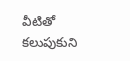వీటితో కలుపుకుని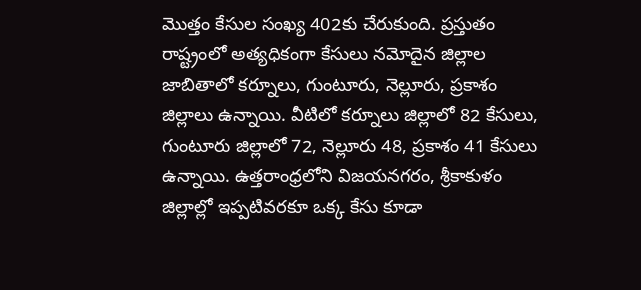మొత్తం కేసుల సంఖ్య 402కు చేరుకుంది. ప్రస్తుతం రాష్ట్రంలో అత్యధికంగా కేసులు నమోదైన జిల్లాల జాబితాలో కర్నూలు, గుంటూరు, నెల్లూరు, ప్రకాశం జిల్లాలు ఉన్నాయి. వీటిలో కర్నూలు జిల్లాలో 82 కేసులు, గుంటూరు జిల్లాలో 72, నెల్లూరు 48, ప్రకాశం 41 కేసులు ఉన్నాయి. ఉత్తరాంధ్రలోని విజయనగరం, శ్రీకాకుళం జిల్లాల్లో ఇప్పటివరకూ ఒక్క కేసు కూడా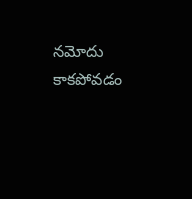నమోదు కాకపోవడం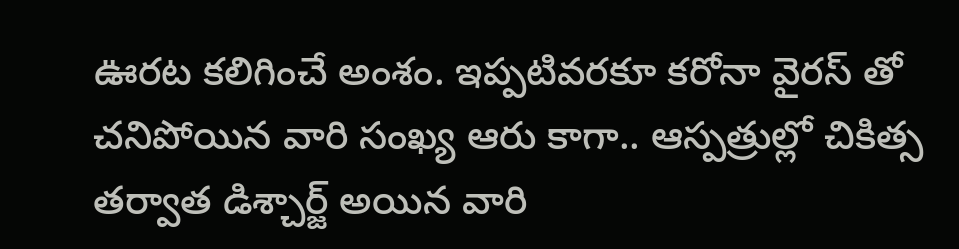ఊరట కలిగించే అంశం. ఇప్పటివరకూ కరోనా వైరస్ తో చనిపోయిన వారి సంఖ్య ఆరు కాగా.. ఆస్పత్రుల్లో చికిత్స తర్వాత డిశ్చార్జ్ అయిన వారి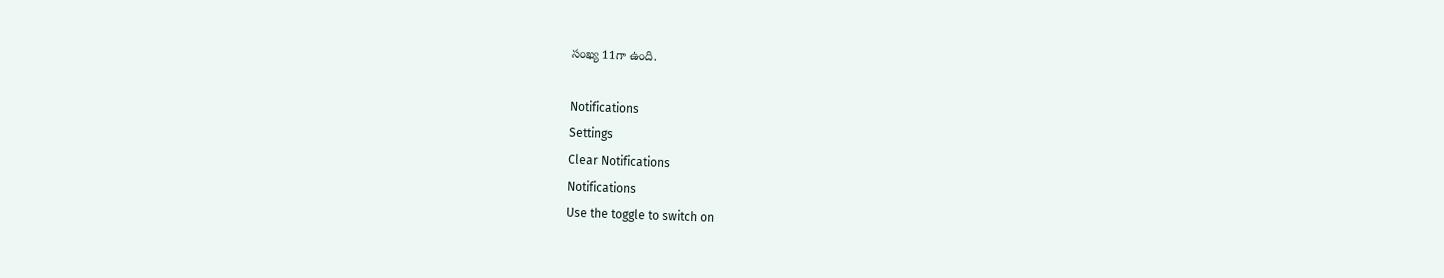సంఖ్య 11గా ఉంది.

Notifications
Settings
Clear Notifications
Notifications
Use the toggle to switch on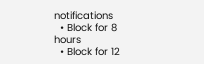notifications
  • Block for 8 hours
  • Block for 12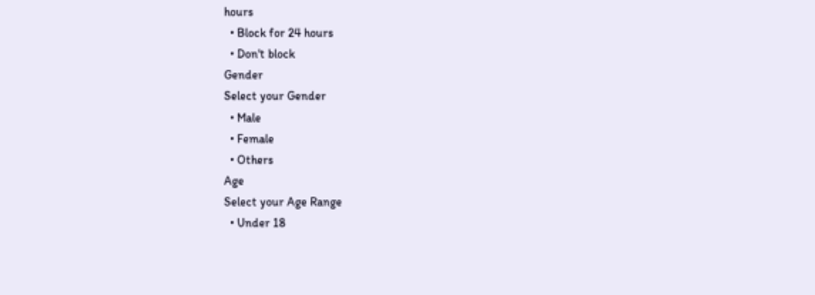hours
  • Block for 24 hours
  • Don't block
Gender
Select your Gender
  • Male
  • Female
  • Others
Age
Select your Age Range
  • Under 18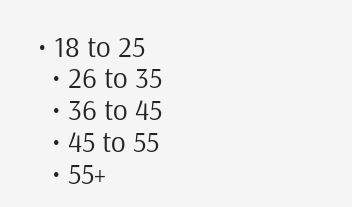• 18 to 25
  • 26 to 35
  • 36 to 45
  • 45 to 55
  • 55+